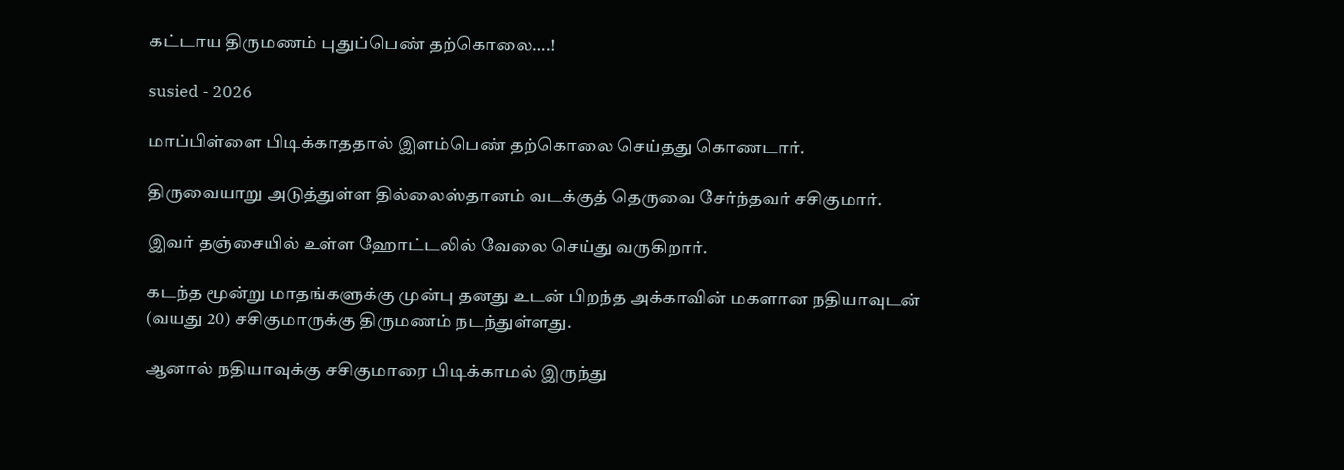கட்டாய திருமணம் புதுப்பெண் தற்கொலை….!

susied - 2026

மாப்பிள்ளை பிடிக்காததால் இளம்பெண் தற்கொலை செய்தது கொணடார்.

திருவையாறு அடுத்துள்ள தில்லைஸ்தானம் வடக்குத் தெருவை சேர்ந்தவர் சசிகுமார்.

இவர் தஞ்சையில் உள்ள ஹோட்டலில் வேலை செய்து வருகிறார்.

கடந்த மூன்று மாதங்களுக்கு முன்பு தனது உடன் பிறந்த அக்காவின் மகளான நதியாவுடன் (வயது 20) சசிகுமாருக்கு திருமணம் நடந்துள்ளது.

ஆனால் நதியாவுக்கு சசிகுமாரை பிடிக்காமல் இருந்து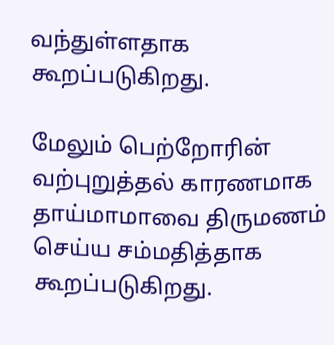வந்துள்ளதாக கூறப்படுகிறது.

மேலும் பெற்றோரின் வற்புறுத்தல் காரணமாக தாய்மாமாவை திருமணம் செய்ய சம்மதித்தாக கூறப்படுகிறது.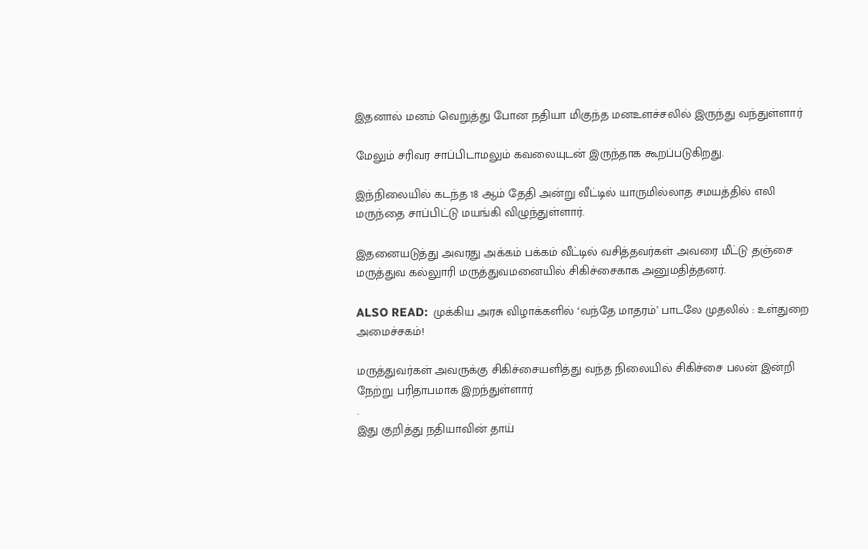இதனால் மனம் வெறுத்து போன நதியா மிகுந்த மனஉளச்சலில் இருந்து வந்துள்ளார்

மேலும் சரிவர சாப்பிடாமலும் கவலையுடன் இருந்தாக கூறப்படுகிறது.

இந்நிலையில் கடந்த 18 ஆம் தேதி அன்று வீட்டில் யாருமில்லாத சமயத்தில் எலி மருந்தை சாப்பிட்டு மயங்கி விழுந்துள்ளார்.

இதனையடுத்து அவரது அக்கம் பக்கம் வீட்டில் வசித்தவர்கள் அவரை மீட்டு தஞ்சை மருத்துவ கல்லுாரி மருத்துவமனையில் சிகிச்சைகாக அனுமதித்தனர்.

ALSO READ:  முக்கிய அரசு விழாக்களில் ‘வந்தே மாதரம்’ பாடலே முதலில் : உள்துறை அமைச்சகம்!

மருத்துவர்கள் அவருக்கு சிகிச்சையளித்து வந்த நிலையில் சிகிச்சை பலன் இன்றி நேற்று பரிதாபமாக இறந்துள்ளார்
.
இது குறித்து நதியாவின் தாய்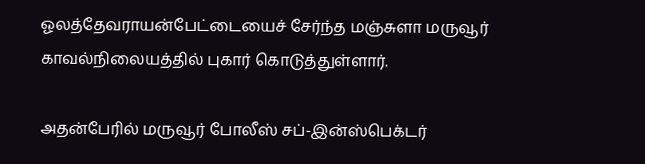ஓலத்தேவராயன்பேட்டையைச் சேர்ந்த மஞ்சுளா மருவூர் காவல்நிலையத்தில் புகார் கொடுத்துள்ளார்.

அதன்பேரில் மருவூர் போலீஸ் சப்-இன்ஸ்பெக்டர்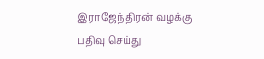இராஜேந்திரன் வழக்கு பதிவு செய்து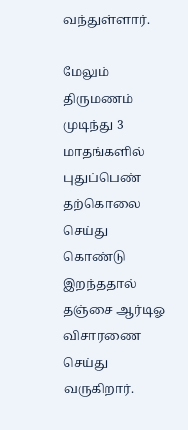வந்துள்ளார்.

மேலும் திருமணம் முடிந்து 3 மாதங்களில் புதுப்பெண் தற்கொலை செய்து கொண்டு இறந்ததால் தஞ்சை ஆர்டிஓ விசாரணை செய்து வருகிறார்.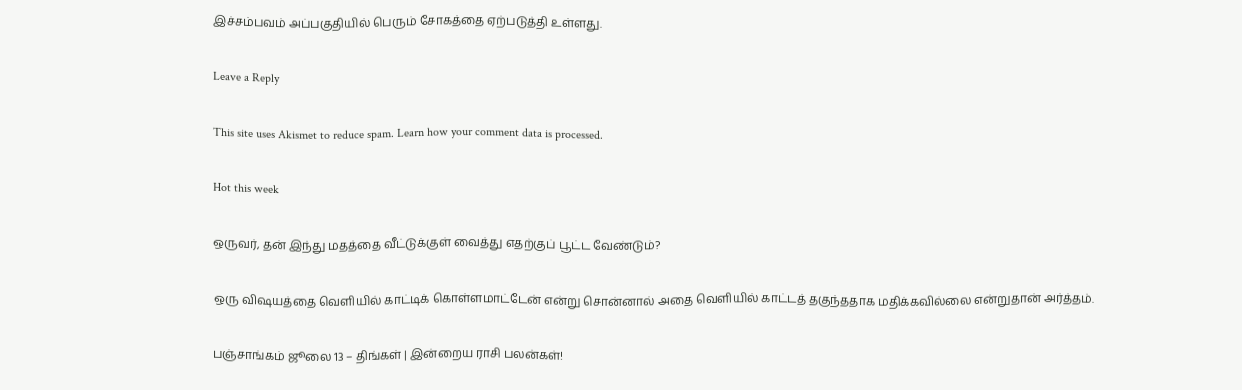இச்சம்பவம் அப்பகுதியில் பெரும் சோகத்தை ஏற்படுத்தி உள்ளது.

Leave a Reply

This site uses Akismet to reduce spam. Learn how your comment data is processed.

Hot this week

ஒருவர், தன் இந்து மதத்தை வீட்டுக்குள் வைத்து எதற்குப் பூட்ட வேண்டும்?

ஒரு விஷயத்தை வெளியில் காட்டிக் கொள்ளமாட்டேன் என்று சொன்னால் அதை வெளியில் காட்டத் தகுந்ததாக மதிக்கவில்லை என்றுதான் அர்த்தம்.

பஞ்சாங்கம் ஜூலை 13 – திங்கள் | இன்றைய ராசி பலன்கள்!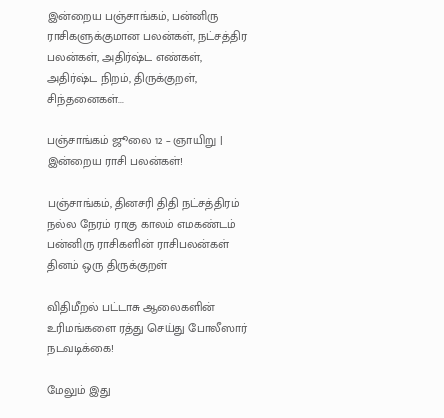இன்றைய பஞ்சாங்கம், பன்னிரு ராசிகளுக்குமான பலன்கள், நட்சத்திர பலன்கள், அதிர்ஷ்ட எண்கள், அதிர்ஷ்ட நிறம், திருக்குறள், சிந்தனைகள்...

பஞ்சாங்கம் ஜூலை 12 – ஞாயிறு | இன்றைய ராசி பலன்கள்!

பஞ்சாங்கம், தினசரி திதி நட்சத்திரம் நல்ல நேரம் ராகு காலம் எமகண்டம் பன்னிரு ராசிகளின் ராசிபலன்கள் தினம் ஒரு திருக்குறள்

விதிமீறல் பட்டாசு ஆலைகளின் உரிமங்களை ரத்து செய்து போலீஸார் நடவடிக்கை!

மேலும் இது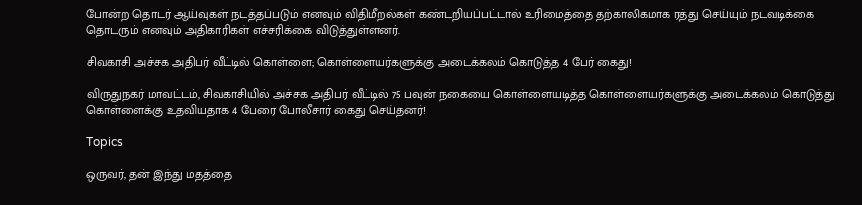போன்ற தொடர் ஆய்வுகள் நடத்தப்படும் எனவும் விதிமீறல்கள் கண்டறியப்பட்டால் உரிமைத்தை தற்காலிகமாக ரத்து செய்யும் நடவடிக்கை தொடரும் எனவும் அதிகாரிகள் எச்சரிக்கை விடுத்துள்ளனர்.

சிவகாசி அச்சக அதிபர் வீட்டில் கொள்ளை; கொள்ளையர்களுக்கு அடைக்கலம் கொடுத்த 4 பேர் கைது!

விருதுநகர் மாவட்டம், சிவகாசியில் அச்சக அதிபர் வீட்டில் 75 பவுன் நகையை கொள்ளையடித்த கொள்ளையர்களுக்கு அடைக்கலம் கொடுத்து கொள்ளைக்கு உதவியதாக 4 பேரை போலீசார் கைது செய்தனர்!

Topics

ஒருவர், தன் இந்து மதத்தை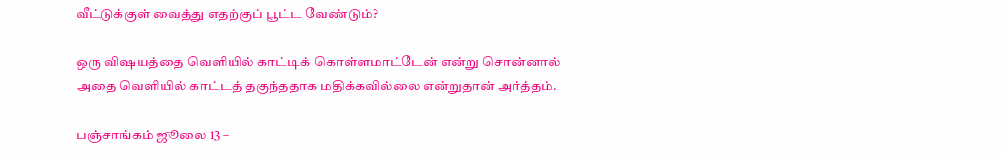வீட்டுக்குள் வைத்து எதற்குப் பூட்ட வேண்டும்?

ஒரு விஷயத்தை வெளியில் காட்டிக் கொள்ளமாட்டேன் என்று சொன்னால் அதை வெளியில் காட்டத் தகுந்ததாக மதிக்கவில்லை என்றுதான் அர்த்தம்.

பஞ்சாங்கம் ஜூலை 13 –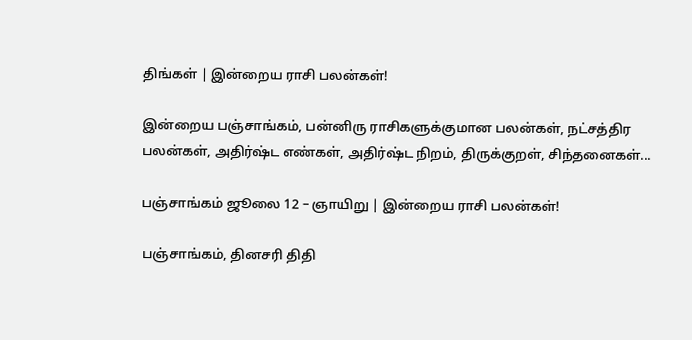திங்கள் | இன்றைய ராசி பலன்கள்!

இன்றைய பஞ்சாங்கம், பன்னிரு ராசிகளுக்குமான பலன்கள், நட்சத்திர பலன்கள், அதிர்ஷ்ட எண்கள், அதிர்ஷ்ட நிறம், திருக்குறள், சிந்தனைகள்...

பஞ்சாங்கம் ஜூலை 12 – ஞாயிறு | இன்றைய ராசி பலன்கள்!

பஞ்சாங்கம், தினசரி திதி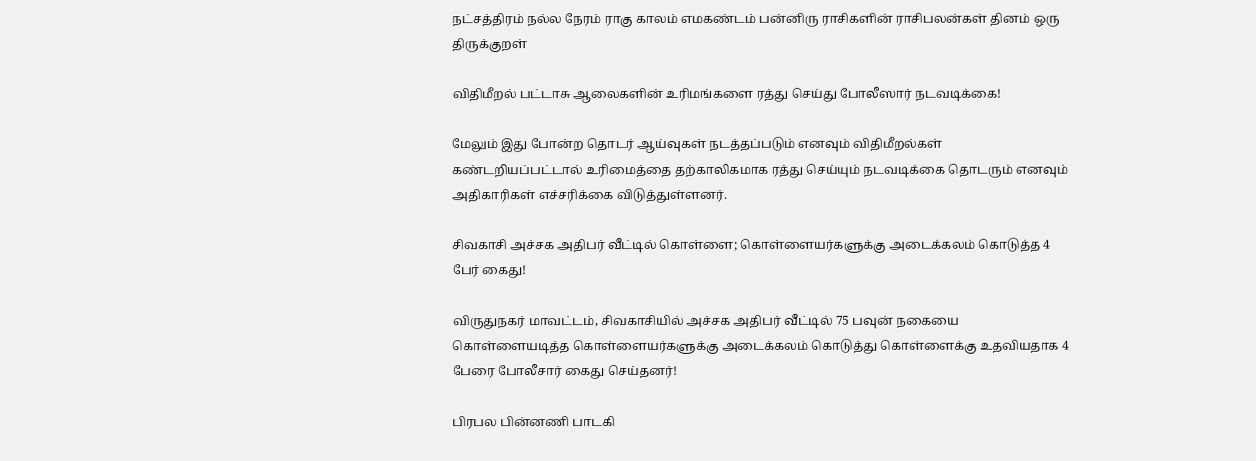நட்சத்திரம் நல்ல நேரம் ராகு காலம் எமகண்டம் பன்னிரு ராசிகளின் ராசிபலன்கள் தினம் ஒரு திருக்குறள்

விதிமீறல் பட்டாசு ஆலைகளின் உரிமங்களை ரத்து செய்து போலீஸார் நடவடிக்கை!

மேலும் இது போன்ற தொடர் ஆய்வுகள் நடத்தப்படும் எனவும் விதிமீறல்கள் கண்டறியப்பட்டால் உரிமைத்தை தற்காலிகமாக ரத்து செய்யும் நடவடிக்கை தொடரும் எனவும் அதிகாரிகள் எச்சரிக்கை விடுத்துள்ளனர்.

சிவகாசி அச்சக அதிபர் வீட்டில் கொள்ளை; கொள்ளையர்களுக்கு அடைக்கலம் கொடுத்த 4 பேர் கைது!

விருதுநகர் மாவட்டம், சிவகாசியில் அச்சக அதிபர் வீட்டில் 75 பவுன் நகையை கொள்ளையடித்த கொள்ளையர்களுக்கு அடைக்கலம் கொடுத்து கொள்ளைக்கு உதவியதாக 4 பேரை போலீசார் கைது செய்தனர்!

பிரபல பின்னணி பாடகி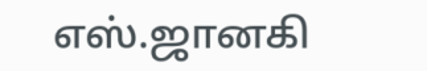எஸ்.ஜானகி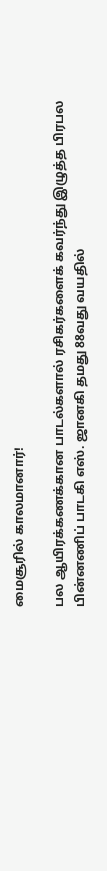மைசூரில் காலமானார்!

பல ஆயிரக்கணக்கான பாடல்களால் ரசிகர்களைக் கவர்ந்து இழுத்த பிரபல பின்னணிப் பாடகி எஸ். ஜானகி தமது 88வது வயதில்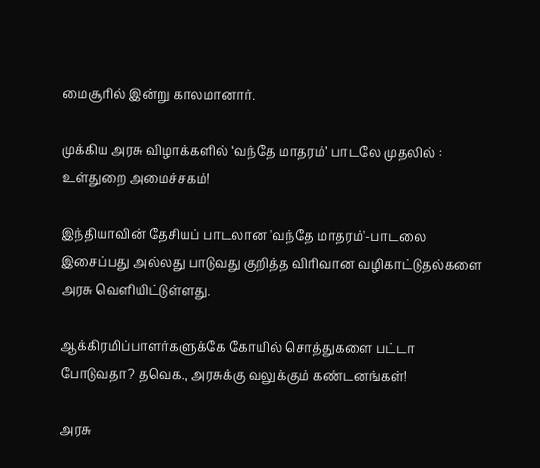மைசூரில் இன்று காலமானார்.

முக்கிய அரசு விழாக்களில் ‘வந்தே மாதரம்’ பாடலே முதலில் : உள்துறை அமைச்சகம்!

இந்தியாவின் தேசியப் பாடலான 'வந்தே மாதரம்'-பாடலை இசைப்பது அல்லது பாடுவது குறித்த விரிவான வழிகாட்டுதல்களை அரசு வெளியிட்டுள்ளது.

ஆக்கிரமிப்பாளர்களுக்கே கோயில் சொத்துகளை பட்டா போடுவதா? தவெக., அரசுக்கு வலுக்கும் கண்டனங்கள்!

அரசு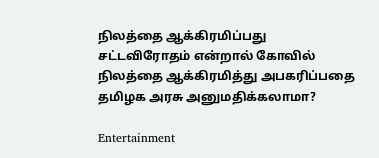நிலத்தை ஆக்கிரமிப்பது சட்டவிரோதம் என்றால் கோவில் நிலத்தை ஆக்கிரமித்து அபகரிப்பதை தமிழக அரசு அனுமதிக்கலாமா?

Entertainment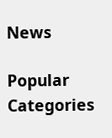News

Popular Categories